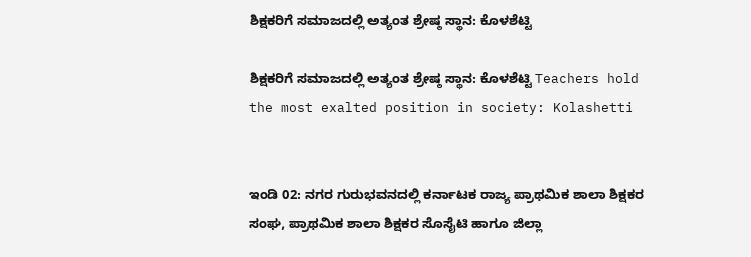ಶಿಕ್ಷಕರಿಗೆ ಸಮಾಜದಲ್ಲಿ ಅತ್ಯಂತ ಶ್ರೇಷ್ಠ ಸ್ಥಾನ: ಕೊಳಶೆಟ್ಟಿ

ಶಿಕ್ಷಕರಿಗೆ ಸಮಾಜದಲ್ಲಿ ಅತ್ಯಂತ ಶ್ರೇಷ್ಠ ಸ್ಥಾನ: ಕೊಳಶೆಟ್ಟಿ Teachers hold the most exalted position in society: Kolashetti


ಇಂಡಿ 02: ನಗರ ಗುರುಭವನದಲ್ಲಿ ಕರ್ನಾಟಕ ರಾಜ್ಯ ಪ್ರಾಥಮಿಕ ಶಾಲಾ ಶಿಕ್ಷಕರ ಸಂಘ, ಪ್ರಾಥಮಿಕ ಶಾಲಾ ಶಿಕ್ಷಕರ ಸೊಸೈಟಿ ಹಾಗೂ ಜಿಲ್ಲಾ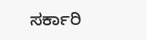ಸರ್ಕಾರಿ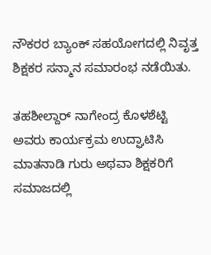ನೌಕರರ ಬ್ಯಾಂಕ್ ಸಹಯೋಗದಲ್ಲಿ ನಿವೃತ್ತ ಶಿಕ್ಷಕರ ಸನ್ಮಾನ ಸಮಾರಂಭ ನಡೆಯಿತು.

ತಹಶೀಲ್ದಾರ್ ನಾಗೇಂದ್ರ ಕೊಳಶೆಟ್ಟಿ ಅವರು ಕಾರ್ಯಕ್ರಮ ಉದ್ಘಾಟಿಸಿ ಮಾತನಾಡಿ ಗುರು ಅಥವಾ ಶಿಕ್ಷಕರಿಗೆ ಸಮಾಜದಲ್ಲಿ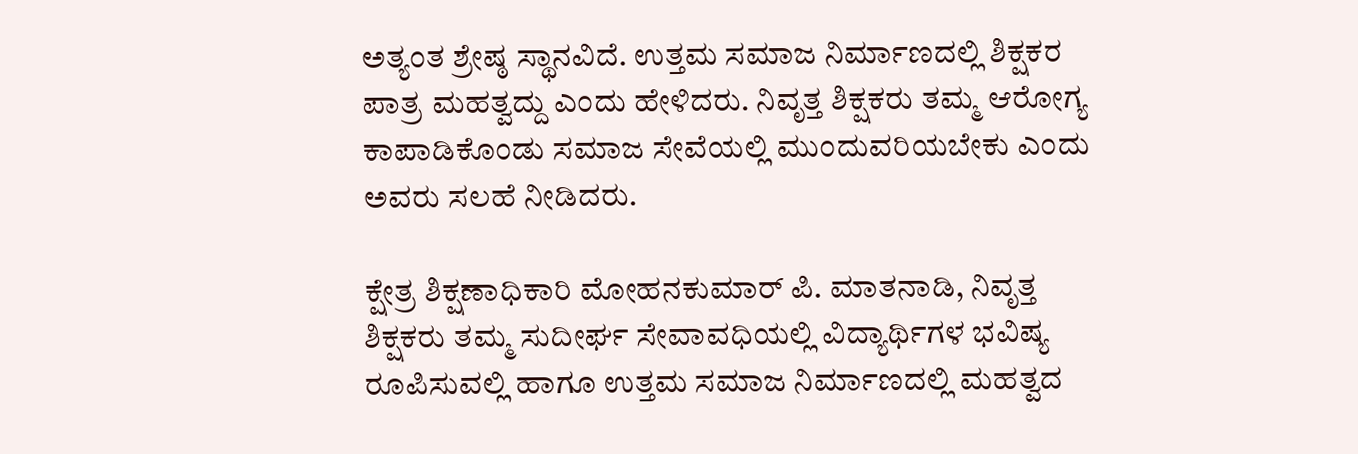ಅತ್ಯಂತ ಶ್ರೇಷ್ಠ ಸ್ಥಾನವಿದೆ. ಉತ್ತಮ ಸಮಾಜ ನಿರ್ಮಾಣದಲ್ಲಿ ಶಿಕ್ಷಕರ ಪಾತ್ರ ಮಹತ್ವದ್ದು ಎಂದು ಹೇಳಿದರು. ನಿವೃತ್ತ ಶಿಕ್ಷಕರು ತಮ್ಮ ಆರೋಗ್ಯ ಕಾಪಾಡಿಕೊಂಡು ಸಮಾಜ ಸೇವೆಯಲ್ಲಿ ಮುಂದುವರಿಯಬೇಕು ಎಂದು ಅವರು ಸಲಹೆ ನೀಡಿದರು.

ಕ್ಷೇತ್ರ ಶಿಕ್ಷಣಾಧಿಕಾರಿ ಮೋಹನಕುಮಾರ್ ಪಿ. ಮಾತನಾಡಿ, ನಿವೃತ್ತ ಶಿಕ್ಷಕರು ತಮ್ಮ ಸುದೀರ್ಘ ಸೇವಾವಧಿಯಲ್ಲಿ ವಿದ್ಯಾರ್ಥಿಗಳ ಭವಿಷ್ಯ ರೂಪಿಸುವಲ್ಲಿ ಹಾಗೂ ಉತ್ತಮ ಸಮಾಜ ನಿರ್ಮಾಣದಲ್ಲಿ ಮಹತ್ವದ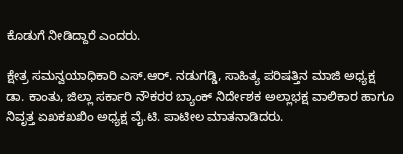ಕೊಡುಗೆ ನೀಡಿದ್ದಾರೆ ಎಂದರು.

ಕ್ಷೇತ್ರ ಸಮನ್ವಯಾಧಿಕಾರಿ ಎಸ್‌.ಆರ್‌. ನಡುಗಡ್ಡಿ, ಸಾಹಿತ್ಯ ಪರಿಷತ್ತಿನ ಮಾಜಿ ಅಧ್ಯಕ್ಷ ಡಾ. ಕಾಂತು, ಜಿಲ್ಲಾ ಸರ್ಕಾರಿ ನೌಕರರ ಬ್ಯಾಂಕ್ ನಿರ್ದೇಶಕ ಅಲ್ಲಾಭಕ್ಷ ವಾಲಿಕಾರ ಹಾಗೂ ನಿವೃತ್ತ ಏಖಕಖಖಿಂ ಅಧ್ಯಕ್ಷ ವೈ.ಟಿ. ಪಾಟೀಲ ಮಾತನಾಡಿದರು.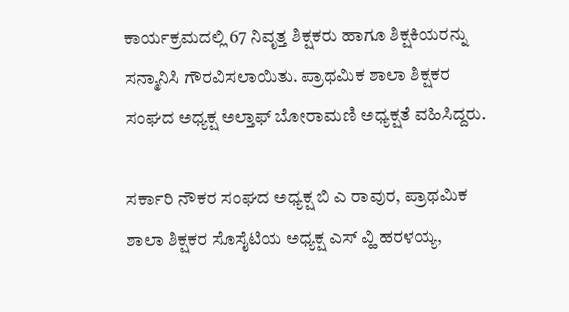ಕಾರ್ಯಕ್ರಮದಲ್ಲಿ 67 ನಿವೃತ್ತ ಶಿಕ್ಷಕರು ಹಾಗೂ ಶಿಕ್ಷಕಿಯರನ್ನು ಸನ್ಮಾನಿಸಿ ಗೌರವಿಸಲಾಯಿತು. ಪ್ರಾಥಮಿಕ ಶಾಲಾ ಶಿಕ್ಷಕರ ಸಂಘದ ಅಧ್ಯಕ್ಷ ಅಲ್ತಾಫ್ ಬೋರಾಮಣಿ ಅಧ್ಯಕ್ಷತೆ ವಹಿಸಿದ್ದರು.

ಸರ್ಕಾರಿ ನೌಕರ ಸಂಘದ ಅಧ್ಯಕ್ಷ ಬಿ ಎ ರಾವುರ, ಪ್ರಾಥಮಿಕ ಶಾಲಾ ಶಿಕ್ಷಕರ ಸೊಸೈಟಿಯ ಅಧ್ಯಕ್ಷ ಎಸ್ ವ್ಹಿ ಹರಳಯ್ಯ,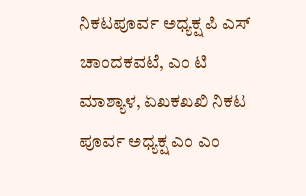ನಿಕಟಪೂರ್ವ ಅಧ್ಯಕ್ಷ ಪಿ ಎಸ್ ಚಾಂದಕವಟೆ, ಎಂ ಟಿ ಮಾಶ್ಯಾಳ, ಏಖಕಖಖಿ ನಿಕಟ ಪೂರ್ವ ಅಧ್ಯಕ್ಷ ಎಂ ಎಂ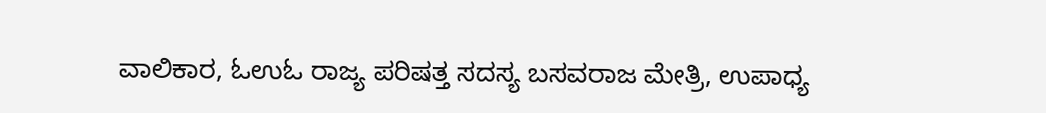ವಾಲಿಕಾರ, ಓಉಓ ರಾಜ್ಯ ಪರಿಷತ್ತ ಸದಸ್ಯ ಬಸವರಾಜ ಮೇತ್ರಿ, ಉಪಾಧ್ಯ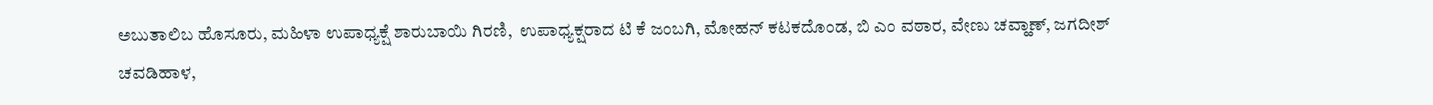ಅಬುತಾಲಿಬ ಹೊಸೂರು, ಮಹಿಳಾ ಉಪಾಧ್ಯಕ್ಷೆ ಶಾರುಬಾಯಿ ಗಿರಣಿ,  ಉಪಾಧ್ಯಕ್ಷರಾದ ಟಿ ಕೆ ಜಂಬಗಿ, ಮೋಹನ್ ಕಟಕದೊಂಡ, ಬಿ ಎಂ ವಠಾರ, ವೇಣು ಚವ್ಹಾಣ್, ಜಗದೀಶ್ ಚವಡಿಹಾಳ,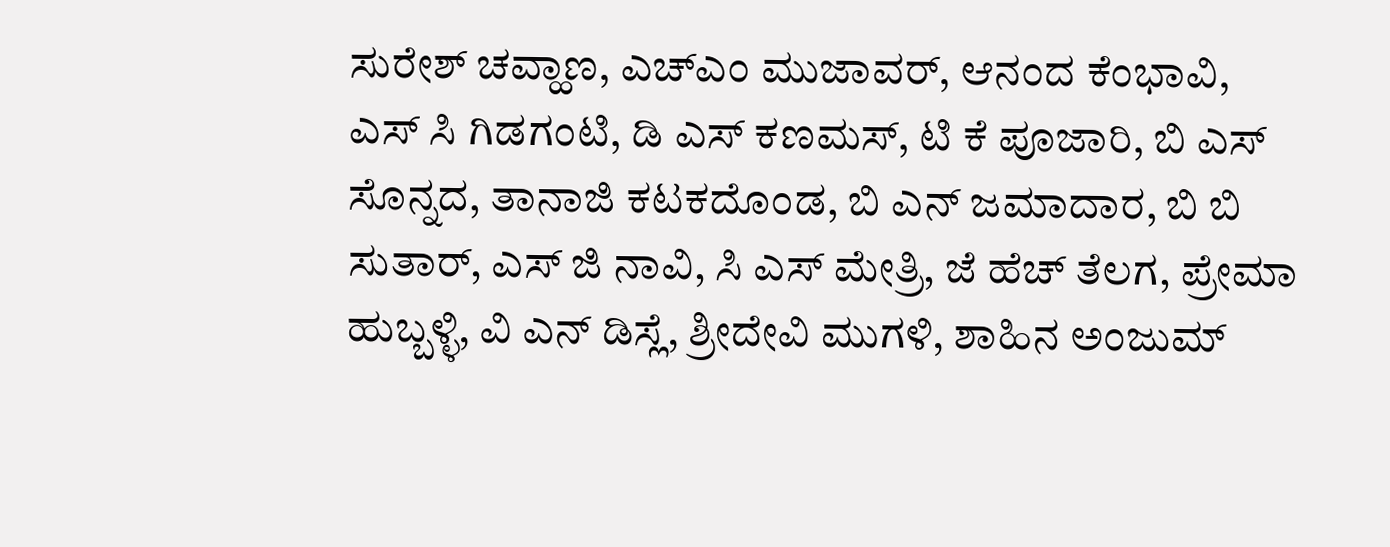ಸುರೇಶ್ ಚವ್ಹಾಣ, ಎಚ್‌ಎಂ ಮುಜಾವರ್, ಆನಂದ ಕೆಂಭಾವಿ, ಎಸ್ ಸಿ ಗಿಡಗಂಟಿ, ಡಿ ಎಸ್ ಕಣಮಸ್, ಟಿ ಕೆ ಪೂಜಾರಿ, ಬಿ ಎಸ್ ಸೊನ್ನದ, ತಾನಾಜಿ ಕಟಕದೊಂಡ, ಬಿ ಎನ್ ಜಮಾದಾರ, ಬಿ ಬಿ ಸುತಾರ್, ಎಸ್ ಜಿ ನಾವಿ, ಸಿ ಎಸ್ ಮೇತ್ರಿ, ಜೆ ಹೆಚ್ ತೆಲಗ, ಪ್ರೇಮಾ ಹುಬ್ಬಳ್ಳಿ, ವಿ ಎನ್ ಡಿಸ್ಲೆ, ಶ್ರೀದೇವಿ ಮುಗಳಿ, ಶಾಹಿನ ಅಂಜುಮ್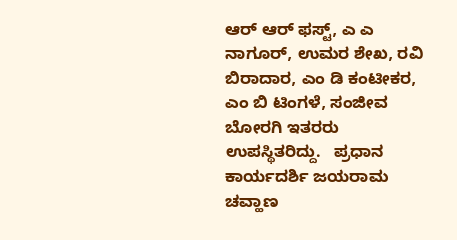ಆರ್ ಆರ್ ಫಸ್ಟ್‌, ಎ ಎ ನಾಗೂರ್, ಉಮರ ಶೇಖ, ರವಿ ಬಿರಾದಾರ, ಎಂ ಡಿ ಕಂಟೀಕರ, ಎಂ ಬಿ ಟಿಂಗಳೆ, ಸಂಜೀವ ಬೋರಗಿ ಇತರರು ಉಪಸ್ಥಿತರಿದ್ದು.   ಪ್ರಧಾನ  ಕಾರ್ಯದರ್ಶಿ ಜಯರಾಮ ಚವ್ಹಾಣ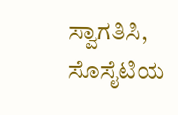ಸ್ವಾಗತಿಸಿ, ಸೊಸೈಟಿಯ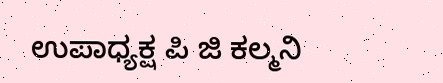ಉಪಾಧ್ಯಕ್ಷ ಪಿ ಜಿ ಕಲ್ಮನಿ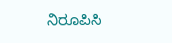ನಿರೂಪಿಸಿ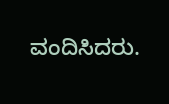ವಂದಿಸಿದರು.